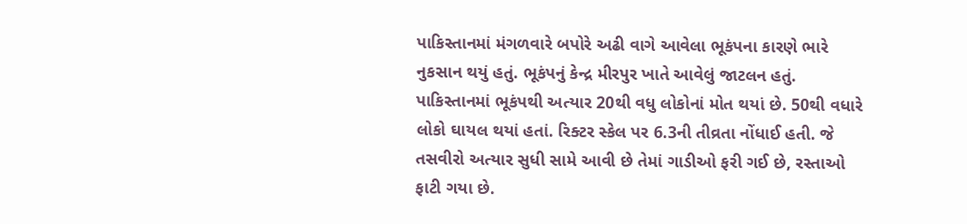પાકિસ્તાનમાં મંગળવારે બપોરે અઢી વાગે આવેલા ભૂકંપના કારણે ભારે નુકસાન થયું હતું. ભૂકંપનું કેન્દ્ર મીરપુર ખાતે આવેલું જાટલન હતું. પાકિસ્તાનમાં ભૂકંપથી અત્યાર 20થી વધુ લોકોનાં મોત થયાં છે. 50થી વધારે લોકો ઘાયલ થયાં હતાં. રિક્ટર સ્કેલ પર 6.3ની તીવ્રતા નોંધાઈ હતી. જે તસવીરો અત્યાર સુધી સામે આવી છે તેમાં ગાડીઓ ફરી ગઈ છે, રસ્તાઓ ફાટી ગયા છે.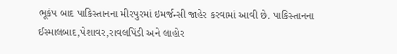ભૂકંપ બાદ પાકિસ્તાનના મીરપુરમાં ઇમર્જન્સી જાહેર કરવામાં આવી છે. પાકિસ્તાનના ઈસ્માલબાદ,પેશાવર,રાવલપિંડી અને લાહોર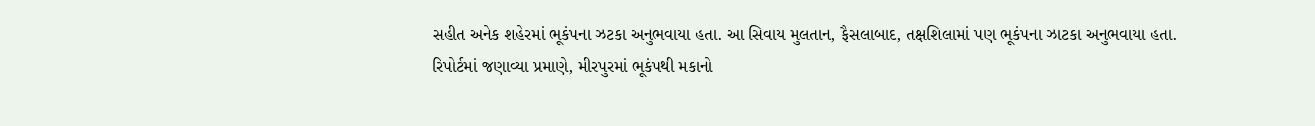સહીત અનેક શહેરમાં ભૂકંપના ઝટકા અનુભવાયા હતા. આ સિવાય મુલતાન, ફૈસલાબાદ, તક્ષશિલામાં પણ ભૂકંપના ઝાટકા અનુભવાયા હતા.
રિપોર્ટમાં જણાવ્યા પ્રમાણે, મીરપુરમાં ભૂકંપથી મકાનો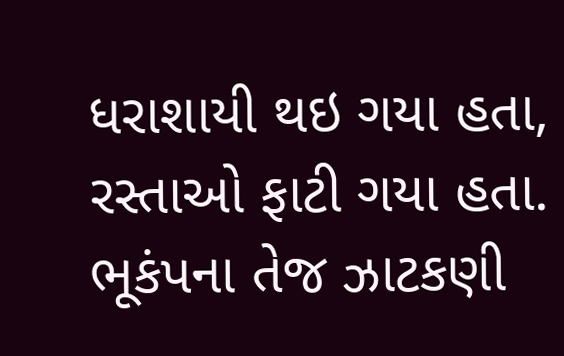ધરાશાયી થઇ ગયા હતા, રસ્તાઓ ફાટી ગયા હતા. ભૂકંપના તેજ ઝાટકણી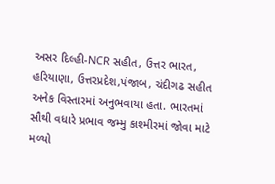અસર દિલ્હી-NCR સહીત, ઉત્તર ભારત, હરિયાણા, ઉત્તરપ્રદેશ,પંજાબ, ચંદીગઢ સહીત અનેક વિસ્તારમાં અનુભવાયા હતા. ભારતમાં સૌથી વધારે પ્રભાવ જમ્મુ કાશ્મીરમાં જોવા માટે મળ્યો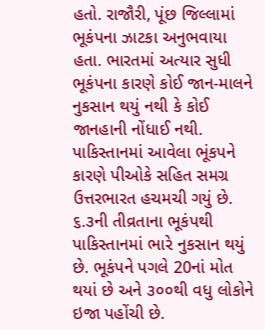હતો. રાજૌરી, પૂંછ જિલ્લામાં ભૂકંપના ઝાટકા અનુભવાયા હતા. ભારતમાં અત્યાર સુધી ભૂકંપના કારણે કોઈ જાન-માલને નુકસાન થયું નથી કે કોઈ જાનહાની નોંધાઈ નથી.
પાકિસ્તાનમાં આવેલા ભૂંકપને કારણે પીઓકે સહિત સમગ્ર ઉત્તરભારત હચમચી ગયું છે. ૬.૩ની તીવ્રતાના ભૂકંપથી પાકિસ્તાનમાં ભારે નુકસાન થયું છે. ભૂકંપને પગલે 20નાં મોત થયાં છે અને ૩૦૦થી વધુ લોકોને ઇજા પહોંચી છે.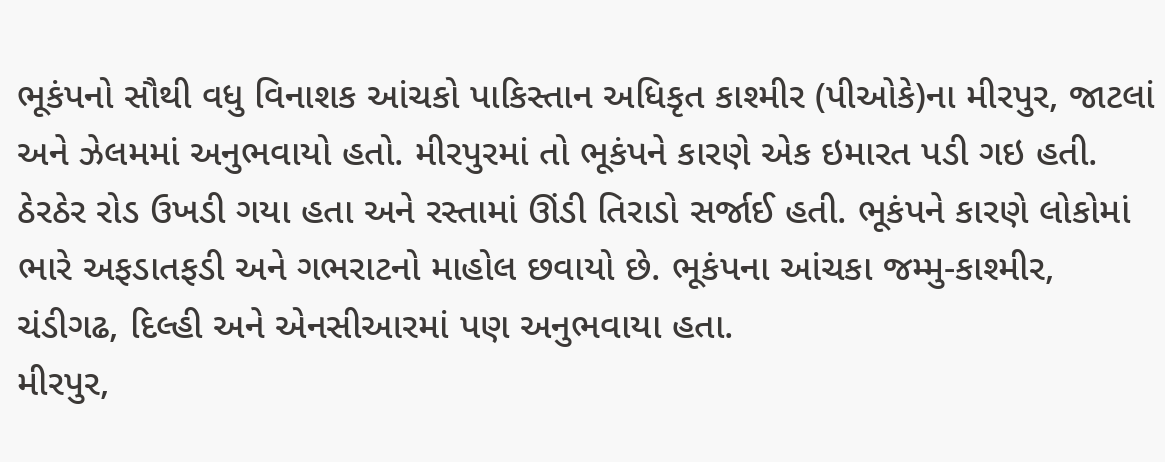ભૂકંપનો સૌથી વધુ વિનાશક આંચકો પાકિસ્તાન અધિકૃત કાશ્મીર (પીઓકે)ના મીરપુર, જાટલાં અને ઝેલમમાં અનુભવાયો હતો. મીરપુરમાં તો ભૂકંપને કારણે એક ઇમારત પડી ગઇ હતી. ઠેરઠેર રોડ ઉખડી ગયા હતા અને રસ્તામાં ઊંડી તિરાડો સર્જાઈ હતી. ભૂકંપને કારણે લોકોમાં ભારે અફડાતફડી અને ગભરાટનો માહોલ છવાયો છે. ભૂકંપના આંચકા જમ્મુ-કાશ્મીર, ચંડીગઢ, દિલ્હી અને એનસીઆરમાં પણ અનુભવાયા હતા.
મીરપુર,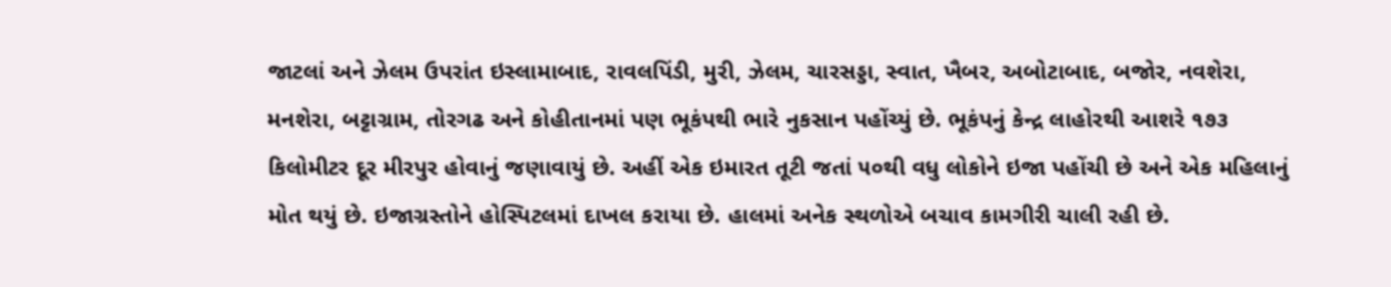જાટલાં અને ઝેલમ ઉપરાંત ઇસ્લામાબાદ, રાવલપિંડી, મુરી, ઝેલમ, ચારસડ્ડા, સ્વાત, ખૈબર, અબોટાબાદ, બજોર, નવશેરા, મનશેરા, બટ્ટાગ્રામ, તોરગઢ અને કોહીતાનમાં પણ ભૂકંપથી ભારે નુકસાન પહોંચ્યું છે. ભૂકંપનું કેન્દ્ર લાહોરથી આશરે ૧૭૩ કિલોમીટર દૂર મીરપુર હોવાનું જણાવાયું છે. અહીં એક ઇમારત તૂટી જતાં ૫૦થી વધુ લોકોને ઇજા પહોંચી છે અને એક મહિલાનું મોત થયું છે. ઇજાગ્રસ્તોને હોસ્પિટલમાં દાખલ કરાયા છે. હાલમાં અનેક સ્થળોએ બચાવ કામગીરી ચાલી રહી છે.